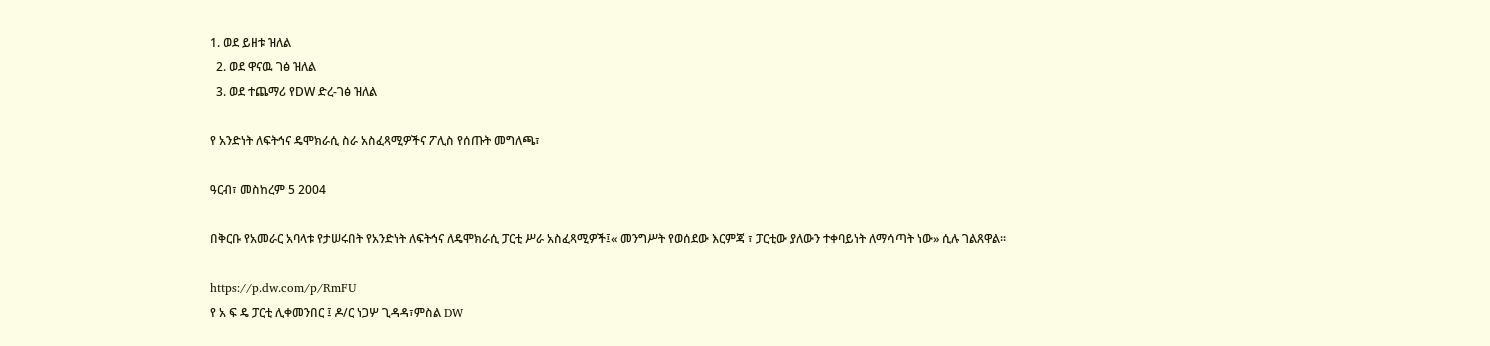1. ወደ ይዘቱ ዝለል
  2. ወደ ዋናዉ ገፅ ዝለል
  3. ወደ ተጨማሪ የDW ድረ-ገፅ ዝለል

የ አንድነት ለፍትኅና ዴሞክራሲ ስራ አስፈጻሚዎችና ፖሊስ የሰጡት መግለጫ፣

ዓርብ፣ መስከረም 5 2004

በቅርቡ የአመራር አባላቱ የታሠሩበት የአንድነት ለፍትኅና ለዴሞክራሲ ፓርቲ ሥራ አስፈጻሚዎች፤« መንግሥት የወሰደው እርምጃ ፣ ፓርቲው ያለውን ተቀባይነት ለማሳጣት ነው» ሲሉ ገልጸዋል።

https://p.dw.com/p/RmFU
የ አ ፍ ዴ ፓርቲ ሊቀመንበር ፤ ዶ/ር ነጋሦ ጊዳዳ፣ምስል DW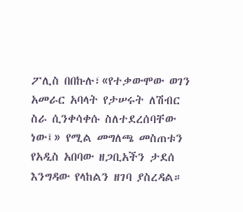ፖሊስ በበኩሉ፣«የተቃውሞው ወገን አመራር አባላት የታሠሩት ለሽብር ስራ ሲንቀሳቀሱ ስለተደረሰባቸው ነው፤» የሚል መግለጫ መስጠቱን የአዲስ አበባው ዘጋቢአችን ታደሰ እንግዳው የላከልን ዘገባ ያስረዳል።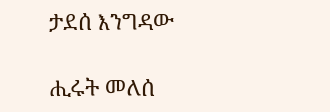ታደሰ እንግዳው

ሒሩት መለሰ